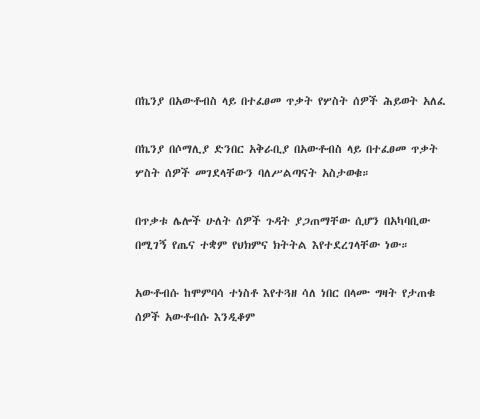በኬንያ በአውቶብስ ላይ በተፈፀመ ጥቃት የሦስት ሰዎች ሕይወት አለፈ

በኬንያ በሶማሊያ ድንበር አቅራቢያ በአውቶብስ ላይ በተፈፀመ ጥቃት ሦስት ሰዎች መገደላቸውን ባለሥልጣናት አስታወቁ።

በጥቃቱ ሌሎች ሁለት ሰዎች ጉዳት ያጋጠማቸው ሲሆን በአካባቢው በሚገኝ የጤና ተቋም የህክምና ክትትል እየተደረገላቸው ነው።

አውቶብሱ ከሞምባሳ ተነስቶ እየተጓዘ ሳለ ነበር በላሙ ግዛት የታጠቁ ሰዎች አውቶብሱ እንዲቆም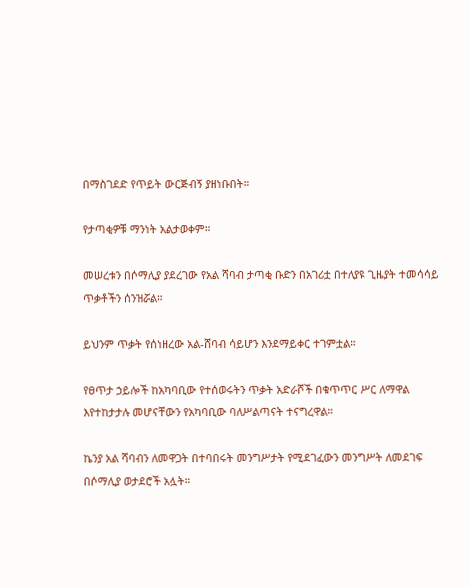በማስገደድ የጥይት ውርጅብኝ ያዘነቡበት።

የታጣቂዎቹ ማንነት አልታወቀም።

መሠረቱን በሶማሊያ ያደረገው የአል ሻባብ ታጣቂ ቡድን በአገሪቷ በተለያዩ ጊዜያት ተመሳሳይ ጥቃቶችን ሰንዝሯል።

ይህንም ጥቃት የሰነዘረው አል-ሸባብ ሳይሆን እንደማይቀር ተገምቷል።

የፀጥታ ኃይሎች ከአካባቢው የተሰወሩትን ጥቃት አድራሾች በቁጥጥር ሥር ለማዋል እየተከታታሉ መሆናቸውን የአካባቢው ባለሥልጣናት ተናግረዋል።

ኬንያ አል ሻባብን ለመዋጋት በተባበሩት መንግሥታት የሚደገፈውን መንግሥት ለመደገፍ በሶማሊያ ወታደሮች አሏት።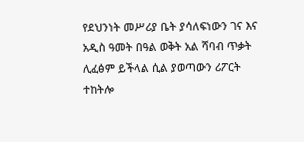የደህንነት መሥሪያ ቤት ያሳለፍነውን ገና እና አዲስ ዓመት በዓል ወቅት አል ሻባብ ጥቃት ሊፈፅም ይችላል ሲል ያወጣውን ሪፖርት ተከትሎ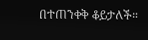በተጠንቀቅ ቆይታለች።